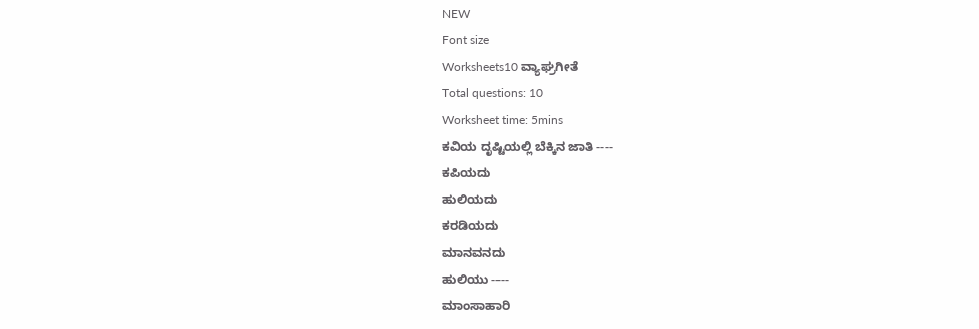NEW
Font size
Worksheets10 ವ್ಯಾಘ್ರಗೀತೆ
Total questions: 10
Worksheet time: 5mins
ಕವಿಯ ದೃಷ್ಟಿಯಲ್ಲಿ ಬೆಕ್ಕಿನ ಜಾತಿ ----
ಕಪಿಯದು
ಹುಲಿಯದು
ಕರಡಿಯದು
ಮಾನವನದು
ಹುಲಿಯು -–--
ಮಾಂಸಾಹಾರಿ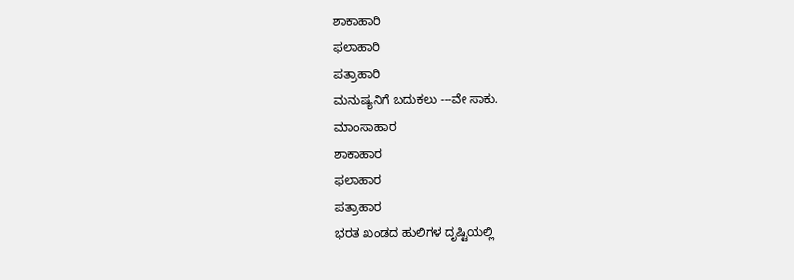ಶಾಕಾಹಾರಿ
ಫಲಾಹಾರಿ
ಪತ್ರಾಹಾರಿ
ಮನುಷ್ಯನಿಗೆ ಬದುಕಲು ---ವೇ ಸಾಕು.
ಮಾಂಸಾಹಾರ
ಶಾಕಾಹಾರ
ಫಲಾಹಾರ
ಪತ್ರಾಹಾರ
ಭರತ ಖಂಡದ ಹುಲಿಗಳ ದೃಷ್ಟಿಯಲ್ಲಿ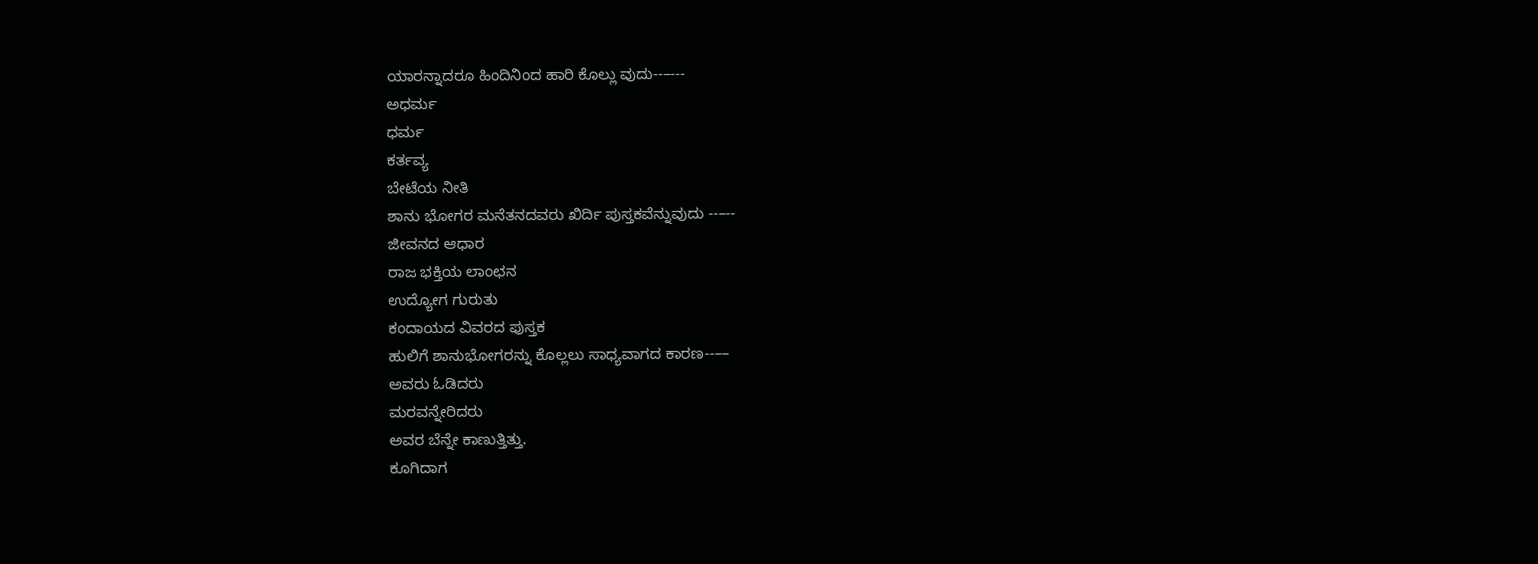ಯಾರನ್ನಾದರೂ ಹಿಂದಿನಿಂದ ಹಾರಿ ಕೊಲ್ಲು ವುದು--–---
ಅಧರ್ಮ
ಧರ್ಮ
ಕರ್ತವ್ಯ
ಬೇಟೆಯ ನೀತಿ
ಶಾನು ಭೋಗರ ಮನೆತನದವರು ಖಿರ್ದಿ ಪುಸ್ತಕವೆನ್ನುವುದು --–--
ಜೀವನದ ಆಧಾರ
ರಾಜ ಭಕ್ತಿಯ ಲಾಂಛನ
ಉದ್ಯೋಗ ಗುರುತು
ಕಂದಾಯದ ವಿವರದ ಪುಸ್ತಕ
ಹುಲಿಗೆ ಶಾನುಭೋಗರನ್ನು ಕೊಲ್ಲಲು ಸಾಧ್ಯವಾಗದ ಕಾರಣ--––
ಅವರು ಓಡಿದರು
ಮರವನ್ನೇರಿದರು
ಅವರ ಬೆನ್ನೇ ಕಾಣುತ್ತಿತ್ತು.
ಕೂಗಿದಾಗ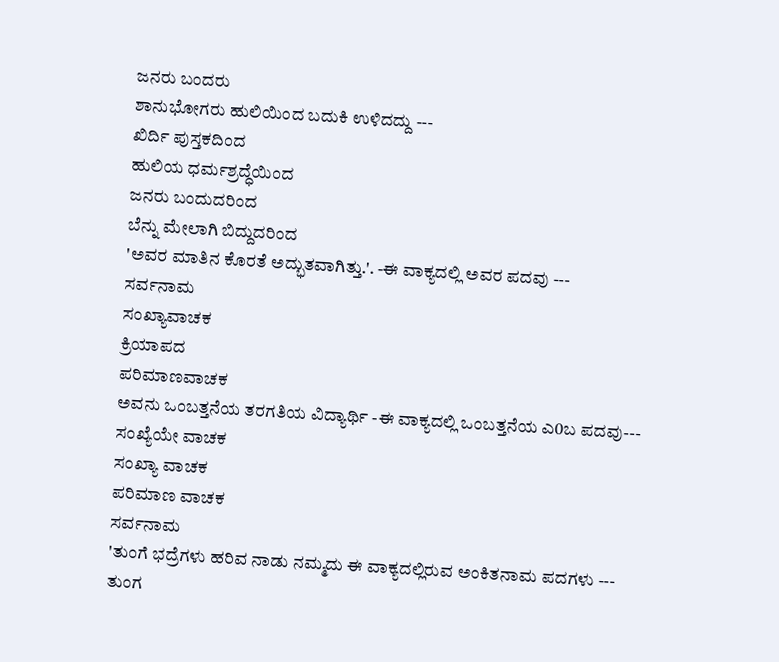ಜನರು ಬಂದರು
ಶಾನುಭೋಗರು ಹುಲಿಯಿಂದ ಬದುಕಿ ಉಳಿದದ್ದು ---
ಖಿರ್ದಿ ಪುಸ್ತಕದಿಂದ
ಹುಲಿಯ ಧರ್ಮಶ್ರದ್ಧೆಯಿಂದ
ಜನರು ಬಂದುದರಿಂದ
ಬೆನ್ನು ಮೇಲಾಗಿ ಬಿದ್ದುದರಿಂದ
'ಅವರ ಮಾತಿನ ಕೊರತೆ ಅದ್ಭುತವಾಗಿತ್ತು.'. -ಈ ವಾಕ್ಯದಲ್ಲಿ ಅವರ ಪದವು ---
ಸರ್ವನಾಮ
ಸಂಖ್ಯಾವಾಚಕ
ಕ್ರಿಯಾಪದ
ಪರಿಮಾಣವಾಚಕ
ಅವನು ಒಂಬತ್ತನೆಯ ತರಗತಿಯ ವಿದ್ಯಾರ್ಥಿ -ಈ ವಾಕ್ಯದಲ್ಲಿ ಒಂಬತ್ತನೆಯ ಎ0ಬ ಪದವು---
ಸಂಖ್ಯೆಯೇ ವಾಚಕ
ಸಂಖ್ಯಾ ವಾಚಕ
ಪರಿಮಾಣ ವಾಚಕ
ಸರ್ವನಾಮ
'ತುಂಗೆ ಭದ್ರೆಗಳು ಹರಿವ ನಾಡು ನಮ್ಮದು ಈ ವಾಕ್ಯದಲ್ಲಿರುವ ಅಂಕಿತನಾಮ ಪದಗಳು ---
ತುಂಗ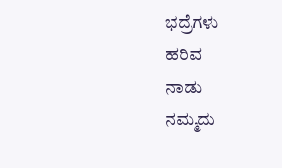ಭದ್ರೆಗಳು
ಹರಿವ
ನಾಡು
ನಮ್ಮದು